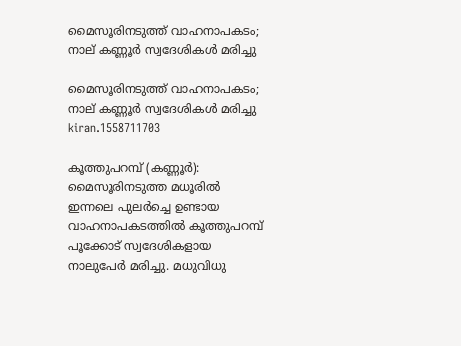മൈസൂരിനടുത്ത് വാഹനാപകടം; നാല് കണ്ണൂർ സ്വദേശികൾ മരിച്ചു

മൈസൂരിനടുത്ത് വാഹനാപകടം; നാല് കണ്ണൂർ സ്വദേശികൾ മരിച്ചു
kiran.1558711703

കൂത്തുപറമ്പ് (കണ്ണൂർ): മൈസൂരിനടുത്ത മധൂരിൽ ഇന്നലെ പുലർച്ചെ ഉണ്ടായ വാഹനാപകടത്തിൽ കൂത്തുപറമ്പ് പൂക്കോട് സ്വദേശികളായ നാലുപേർ മരിച്ചു. മധുവിധു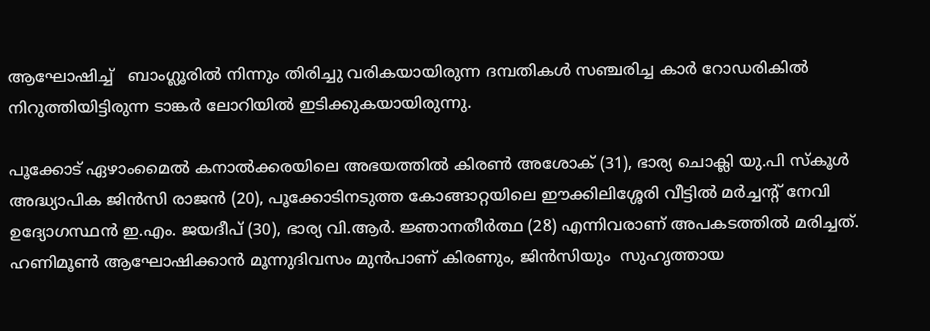ആഘോഷിച്ച്   ബാംഗ്ലൂരിൽ നിന്നും തിരിച്ചു വരികയായിരുന്ന ദമ്പതികൾ സഞ്ചരിച്ച കാർ റോഡരികിൽ നിറുത്തിയിട്ടിരുന്ന ടാങ്കർ ലോറിയിൽ ഇടിക്കുകയായിരുന്നു.

പൂക്കോട് ഏഴാംമൈൽ കനാൽക്കരയിലെ അഭയത്തിൽ കിരൺ അശോക് (31), ഭാര്യ ചൊക്ലി യു.പി സ്‌കൂൾ അദ്ധ്യാപിക ജിൻസി രാജൻ (20), പൂക്കോടിനടുത്ത കോങ്ങാറ്റയിലെ ഈക്കിലിശ്ശേരി വീട്ടിൽ മർച്ചന്റ് നേവി ഉദ്യോഗസ്ഥൻ ഇ.എം. ജയദീപ് (30), ഭാര്യ വി.ആർ. ജ്ഞാനതീർത്ഥ (28) എന്നിവരാണ് അപകടത്തിൽ മരിച്ചത്. ഹണിമൂൺ ആഘോഷിക്കാൻ മൂന്നുദിവസം മുൻപാണ് കിരണും, ജിൻസിയും  സുഹൃത്തായ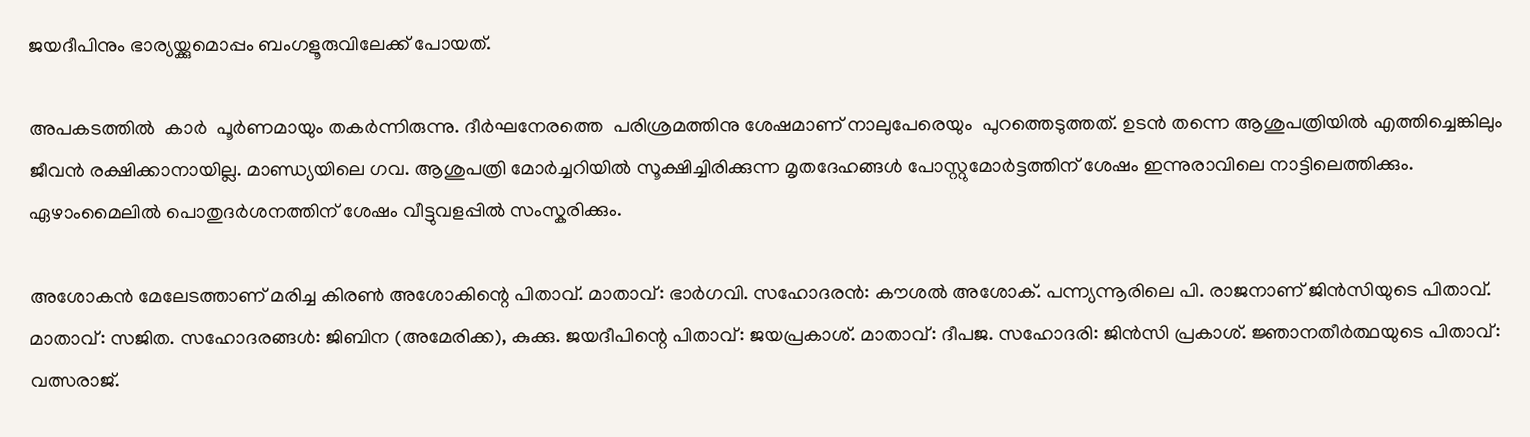ജയദീപിനും ഭാര്യയ്ക്കുമൊപ്പം ബംഗളൂരുവിലേക്ക് പോയത്.

അപകടത്തിൽ  കാർ  പൂർണമായും തകർന്നിരുന്നു. ദീർഘനേരത്തെ  പരിശ്രമത്തിനു ശേഷമാണ് നാലുപേരെയും  പുറത്തെടുത്തത്. ഉടൻ തന്നെ ആശുപത്രിയിൽ എത്തിച്ചെങ്കിലും ജീവൻ രക്ഷിക്കാനായില്ല. മാണ്ഡ്യയിലെ ഗവ. ആശുപത്രി മോർച്ചറിയിൽ സൂക്ഷിച്ചിരിക്കുന്ന മൃതദേഹങ്ങൾ പോസ്റ്റുമോർട്ടത്തിന് ശേഷം ഇന്നുരാവിലെ നാട്ടിലെത്തിക്കും. ഏഴാംമൈലിൽ പൊതുദർശനത്തിന് ശേഷം വീട്ടുവളപ്പിൽ സംസ്കരിക്കും.

അശോകൻ മേലേടത്താണ് മരിച്ച കിരൺ അശോകിന്റെ പിതാവ്. മാതാവ്: ഭാർഗവി. സഹോദരൻ: കൗശൽ അശോക്. പന്ന്യന്നൂരിലെ പി. രാജനാണ് ജിൻസിയുടെ പിതാവ്. മാതാവ്: സജിത. സഹോദരങ്ങൾ: ജിബിന (അമേരിക്ക), കുക്കു. ജയദീപിന്റെ പിതാവ്: ജയപ്രകാശ്. മാതാവ്: ദീപജ. സഹോദരി: ജിൻസി പ്രകാശ്. ജ്ഞാനതീർത്ഥയുടെ പിതാവ്: വത്സരാജ്.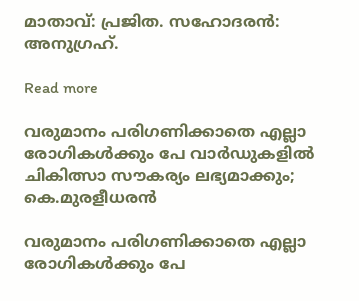മാതാവ്: പ്രജിത. സഹോദരൻ: അനുഗ്രഹ്‌.

Read more

വരുമാനം പരിഗണിക്കാതെ എല്ലാ രോഗികൾക്കും പേ വാർഡുകളിൽ ചികിത്സാ സൗകര്യം ലഭ്യമാക്കും; കെ.മുരളീധരൻ

വരുമാനം പരിഗണിക്കാതെ എല്ലാ രോഗികൾക്കും പേ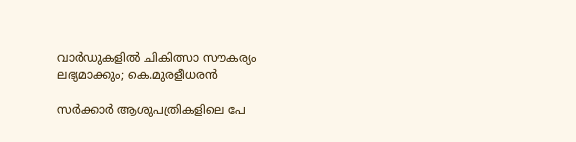വാർഡുകളിൽ ചികിത്സാ സൗകര്യം ലഭ്യമാക്കും; കെ.മുരളീധരൻ

സർക്കാർ ആശുപത്രികളിലെ പേ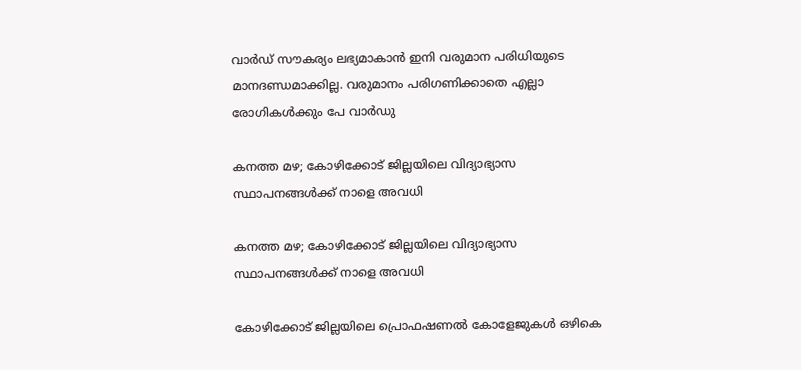വാർഡ് സൗകര്യം ലഭ്യമാകാൻ ഇനി വരുമാന പരിധിയുടെ മാനദണ്ഡമാക്കില്ല. വരുമാനം പരിഗണിക്കാതെ എല്ലാ രോഗികൾക്കും പേ വാർഡു

കനത്ത മഴ; കോഴിക്കോട് ജില്ലയിലെ വിദ്യാഭ്യാസ സ്ഥാപനങ്ങൾക്ക് നാളെ അവധി

കനത്ത മഴ; കോഴിക്കോട് ജില്ലയിലെ വിദ്യാഭ്യാസ സ്ഥാപനങ്ങൾക്ക് നാളെ അവധി

കോഴിക്കോട് ജില്ലയിലെ പ്രൊഫഷണൽ കോളേജുകൾ ഒഴികെ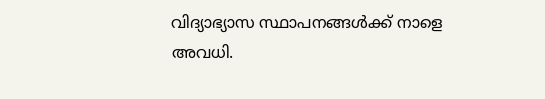വിദ്യാഭ്യാസ സ്ഥാപനങ്ങൾക്ക് നാളെ അവധി.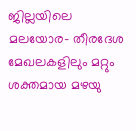ജില്ലയിലെ മലയോര- തീരദേശ മേഖലകളിലും മറ്റും ശക്തമായ മഴയു